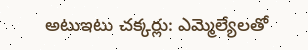అటుఇటు చక్కర్లు: ఎమ్మెల్యేలతో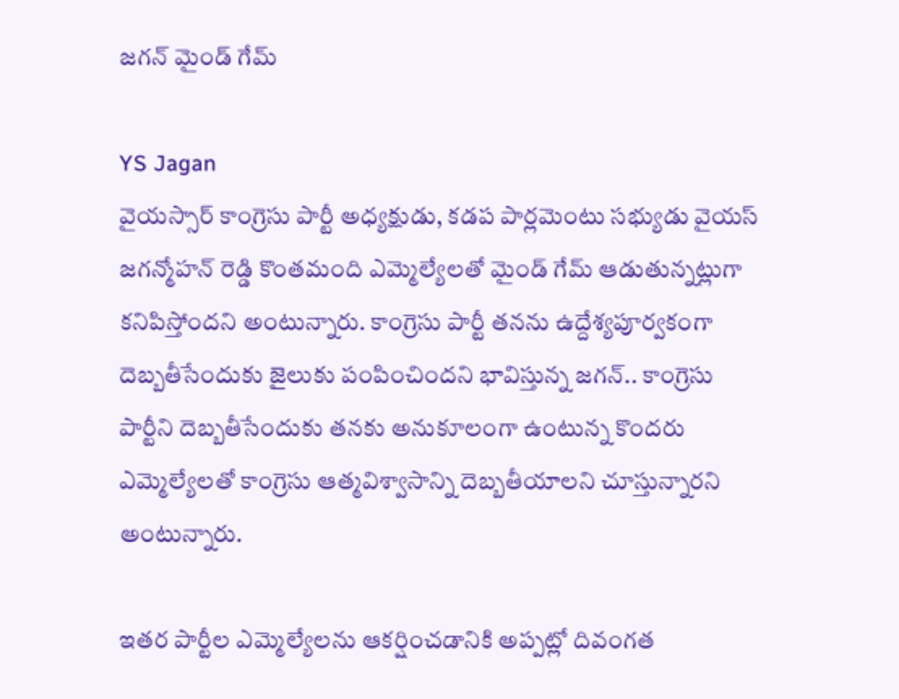జగన్ మైండ్ గేమ్

YS Jagan
వైయస్సార్ కాంగ్రెసు పార్టీ అధ్యక్షుడు, కడప పార్లమెంటు సభ్యుడు వైయస్ జగన్మోహన్ రెడ్డి కొంతమంది ఎమ్మెల్యేలతో మైండ్ గేమ్ ఆడుతున్నట్లుగా కనిపిస్తోందని అంటున్నారు. కాంగ్రెసు పార్టీ తనను ఉద్దేశ్యపూర్వకంగా దెబ్బతీసేందుకు జైలుకు పంపించిందని భావిస్తున్న జగన్.. కాంగ్రెసు పార్టీని దెబ్బతీసేందుకు తనకు అనుకూలంగా ఉంటున్న కొందరు ఎమ్మెల్యేలతో కాంగ్రెసు ఆత్మవిశ్వాసాన్ని దెబ్బతీయాలని చూస్తున్నారని అంటున్నారు.

ఇతర పార్టీల ఎమ్మెల్యేలను ఆకర్షించడానికి అప్పట్లో దివంగత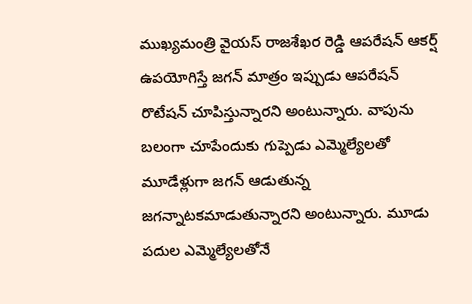ముఖ్యమంత్రి వైయస్ రాజశేఖర రెడ్డి ఆపరేషన్ ఆకర్ష్ ఉపయోగిస్తే జగన్ మాత్రం ఇప్పుడు ఆపరేషన్ రొటేషన్ చూపిస్తున్నారని అంటున్నారు. వాపును బలంగా చూపేందుకు గుప్పెడు ఎమ్మెల్యేలతో మూడేళ్లుగా జగన్ ఆడుతున్న జగన్నాటకమాడుతున్నారని అంటున్నారు. మూడు పదుల ఎమ్మెల్యేలతోనే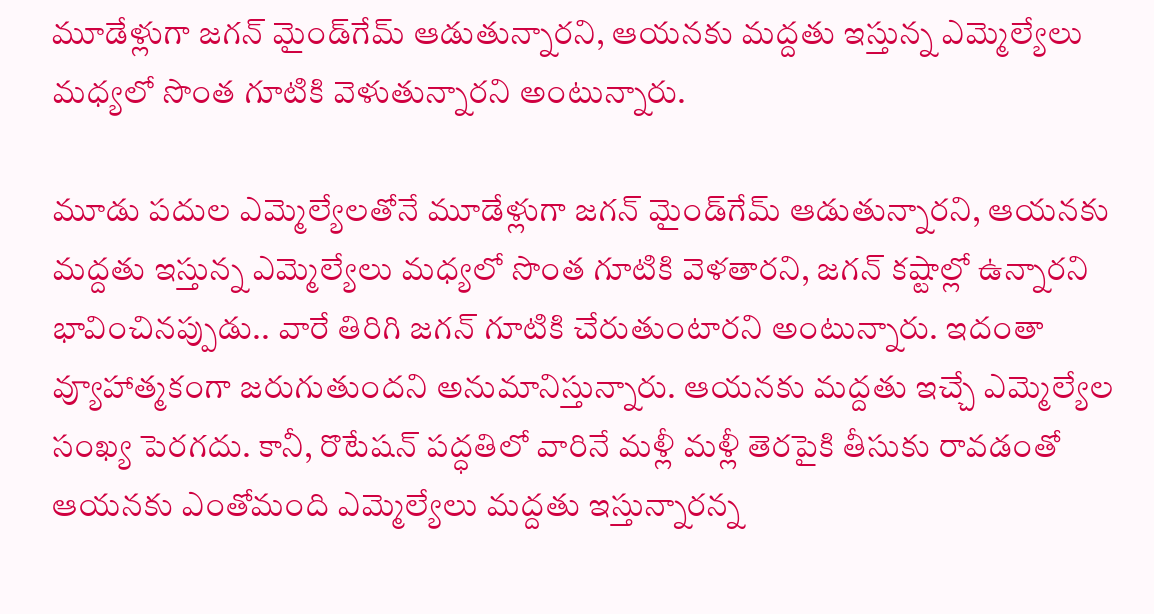మూడేళ్లుగా జగన్ మైండ్‌గేమ్ ఆడుతున్నారని, ఆయనకు మద్దతు ఇస్తున్న ఎమ్మెల్యేలు మధ్యలో సొంత గూటికి వెళుతున్నారని అంటున్నారు.

మూడు పదుల ఎమ్మెల్యేలతోనే మూడేళ్లుగా జగన్ మైండ్‌గేమ్ ఆడుతున్నారని, ఆయనకు మద్దతు ఇస్తున్న ఎమ్మెల్యేలు మధ్యలో సొంత గూటికి వెళతారని, జగన్ కష్టాల్లో ఉన్నారని భావించినప్పుడు.. వారే తిరిగి జగన్ గూటికి చేరుతుంటారని అంటున్నారు. ఇదంతా వ్యూహాత్మకంగా జరుగుతుందని అనుమానిస్తున్నారు. ఆయనకు మద్దతు ఇచ్చే ఎమ్మెల్యేల సంఖ్య పెరగదు. కానీ, రొటేషన్ పద్ధతిలో వారినే మళ్లీ మళ్లీ తెరపైకి తీసుకు రావడంతో ఆయనకు ఎంతోమంది ఎమ్మెల్యేలు మద్దతు ఇస్తున్నారన్న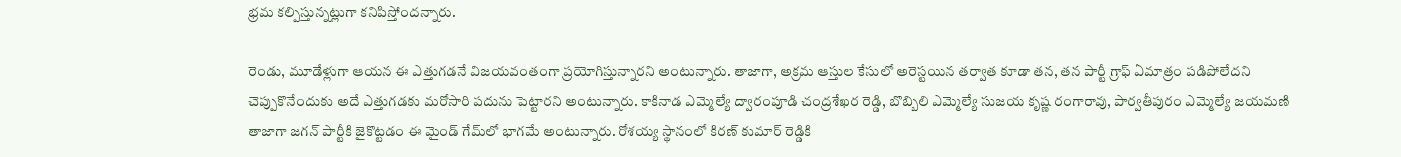భ్రమ కల్పిస్తున్నట్లుగా కనిపిస్తోందన్నారు.

రెండు, మూడేళ్లుగా ఆయన ఈ ఎత్తుగడనే విజయవంతంగా ప్రయోగిస్తున్నారని అంటున్నారు. తాజాగా, అక్రమ ఆస్తుల కేసులో అరెస్టయిన తర్వాత కూడా తన, తన పార్టీ గ్రాఫ్ ఏమాత్రం పడిపోలేదని చెప్పుకొనేందుకు అదే ఎత్తుగడకు మరోసారి పదును పెట్టారని అంటున్నారు. కాకినాడ ఎమ్మెల్యే ద్వారంపూడి చంద్రశేఖర రెడ్డి, బొబ్బిలి ఎమ్మెల్యే సుజయ కృష్ణ రంగారావు, పార్వతీపురం ఎమ్మెల్యే జయమణి తాజాగా జగన్ పార్టీకి జైకొట్టడం ఈ మైండ్ గేమ్‌లో భాగమే అంటున్నారు. రోశయ్య స్థానంలో కిరణ్ కుమార్ రెడ్డికి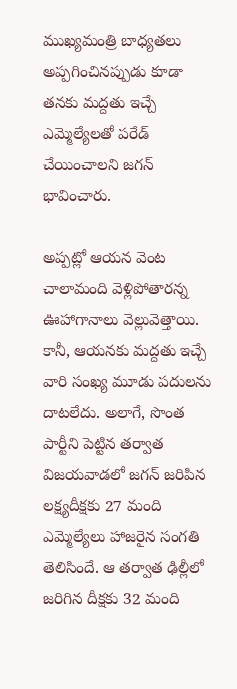ముఖ్యమంత్రి బాధ్యతలు అప్పగించినప్పుడు కూడా తనకు మద్దతు ఇచ్చే ఎమ్మెల్యేలతో పరేడ్ చేయించాలని జగన్ భావించారు.

అప్పట్లో ఆయన వెంట చాలామంది వెళ్లిపోతారన్న ఊహాగానాలు వెల్లువెత్తాయి. కానీ, ఆయనకు మద్దతు ఇచ్చే వారి సంఖ్య మూడు పదులను దాటలేదు. అలాగే, సొంత పార్టీని పెట్టిన తర్వాత విజయవాడలో జగన్ జరిపిన లక్ష్యదీక్షకు 27 మంది ఎమ్మెల్యేలు హాజరైన సంగతి తెలిసిందే. ఆ తర్వాత ఢిల్లీలో జరిగిన దీక్షకు 32 మంది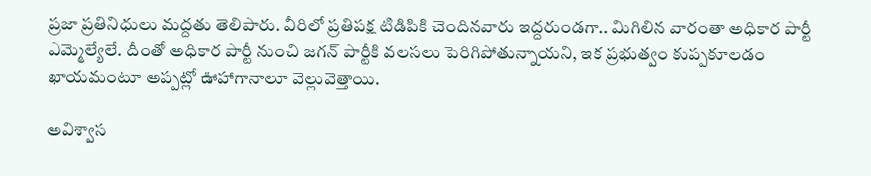ప్రజా ప్రతినిధులు మద్దతు తెలిపారు. వీరిలో ప్రతిపక్ష టిడిపికి చెందినవారు ఇద్దరుండగా.. మిగిలిన వారంతా అధికార పార్టీ ఎమ్మెల్యేలే. దీంతో అధికార పార్టీ నుంచి జగన్ పార్టీకి వలసలు పెరిగిపోతున్నాయని, ఇక ప్రభుత్వం కుప్పకూలడం ఖాయమంటూ అప్పట్లో ఊహాగానాలూ వెల్లువెత్తాయి.

అవిశ్వాస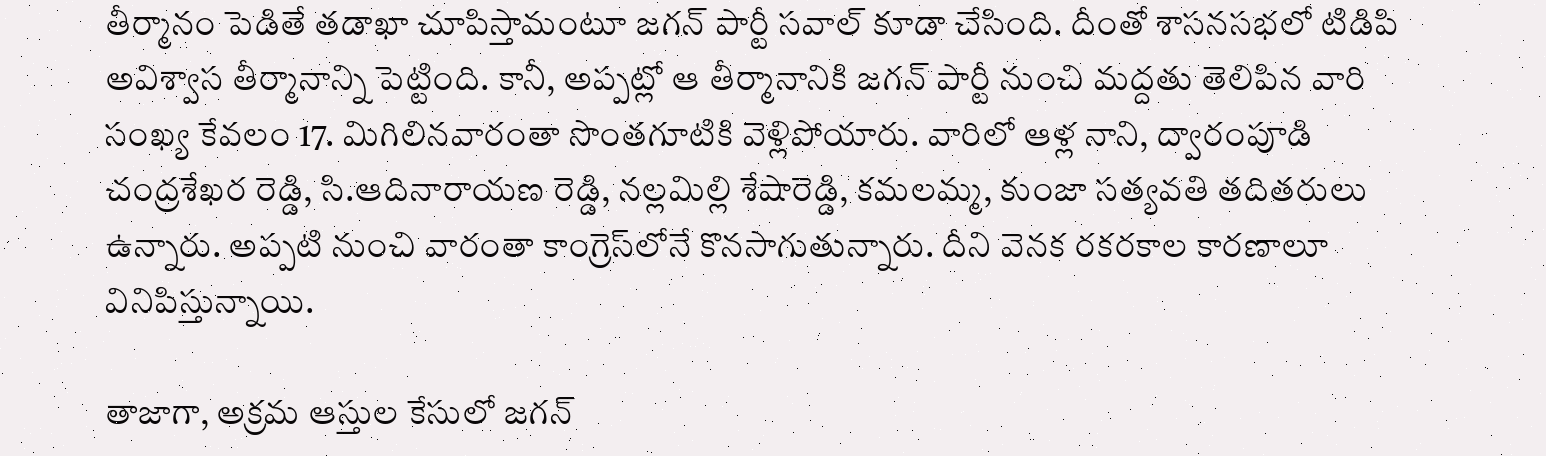తీర్మానం పెడితే తడాఖా చూపిస్తామంటూ జగన్ పార్టీ సవాల్ కూడా చేసింది. దీంతో శాసనసభలో టిడిపి అవిశ్వాస తీర్మానాన్ని పెట్టింది. కానీ, అప్పట్లో ఆ తీర్మానానికి జగన్ పార్టీ నుంచి మద్దతు తెలిపిన వారి సంఖ్య కేవలం 17. మిగిలినవారంతా సొంతగూటికి వెళ్లిపోయారు. వారిలో ఆళ్ల నాని, ద్వారంపూడి చంద్రశేఖర రెడ్డి, సి.ఆదినారాయణ రెడ్డి, నల్లమిల్లి శేషారెడ్డి, కమలమ్మ, కుంజా సత్యవతి తదితరులు ఉన్నారు. అప్పటి నుంచి వారంతా కాంగ్రెస్‌లోనే కొనసాగుతున్నారు. దీని వెనక రకరకాల కారణాలూ వినిపిస్తున్నాయి.

తాజాగా, అక్రమ ఆస్తుల కేసులో జగన్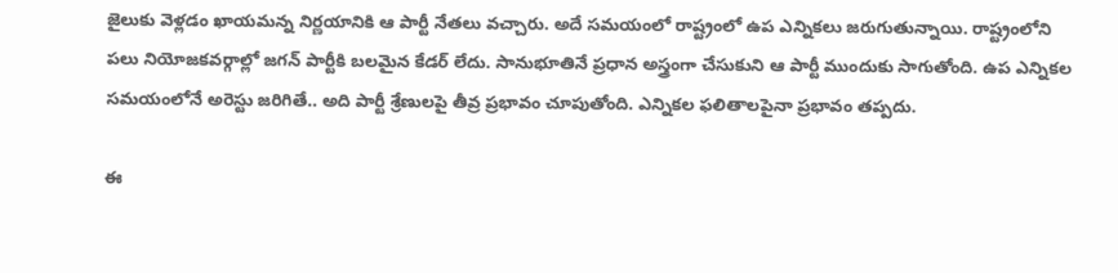జైలుకు వెళ్లడం ఖాయమన్న నిర్ణయానికి ఆ పార్టీ నేతలు వచ్చారు. అదే సమయంలో రాష్ట్రంలో ఉప ఎన్నికలు జరుగుతున్నాయి. రాష్ట్రంలోని పలు నియోజకవర్గాల్లో జగన్ పార్టీకి బలమైన కేడర్ లేదు. సానుభూతినే ప్రధాన అస్త్రంగా చేసుకుని ఆ పార్టీ ముందుకు సాగుతోంది. ఉప ఎన్నికల సమయంలోనే అరెస్టు జరిగితే.. అది పార్టీ శ్రేణులపై తీవ్ర ప్రభావం చూపుతోంది. ఎన్నికల ఫలితాలపైనా ప్రభావం తప్పదు.

ఈ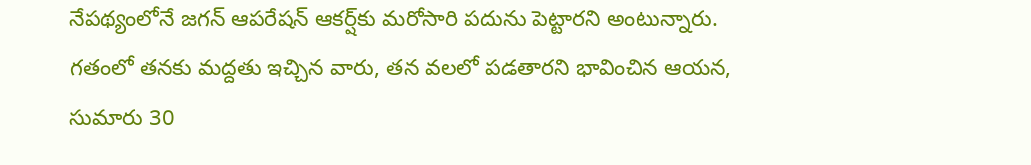నేపథ్యంలోనే జగన్ ఆపరేషన్ ఆకర్ష్‌కు మరోసారి పదును పెట్టారని అంటున్నారు. గతంలో తనకు మద్దతు ఇచ్చిన వారు, తన వలలో పడతారని భావించిన ఆయన, సుమారు 30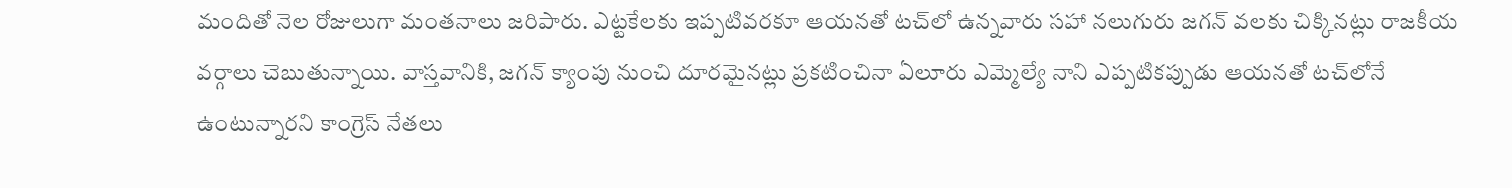మందితో నెల రోజులుగా మంతనాలు జరిపారు. ఎట్టకేలకు ఇప్పటివరకూ ఆయనతో టచ్‌లో ఉన్నవారు సహా నలుగురు జగన్ వలకు చిక్కినట్లు రాజకీయ వర్గాలు చెబుతున్నాయి. వాస్తవానికి, జగన్ క్యాంపు నుంచి దూరమైనట్లు ప్రకటించినా ఏలూరు ఎమ్మెల్యే నాని ఎప్పటికప్పుడు ఆయనతో టచ్‌లోనే ఉంటున్నారని కాంగ్రెస్ నేతలు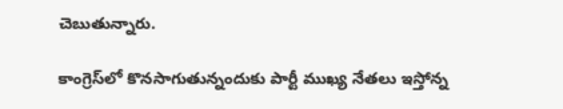చెబుతున్నారు.

కాంగ్రెస్‌లో కొనసాగుతున్నందుకు పార్టీ ముఖ్య నేతలు ఇస్తోన్న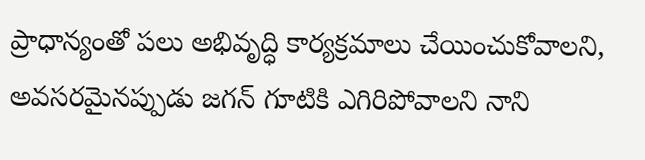ప్రాధాన్యంతో పలు అభివృద్ధి కార్యక్రమాలు చేయించుకోవాలని, అవసరమైనప్పుడు జగన్ గూటికి ఎగిరిపోవాలని నాని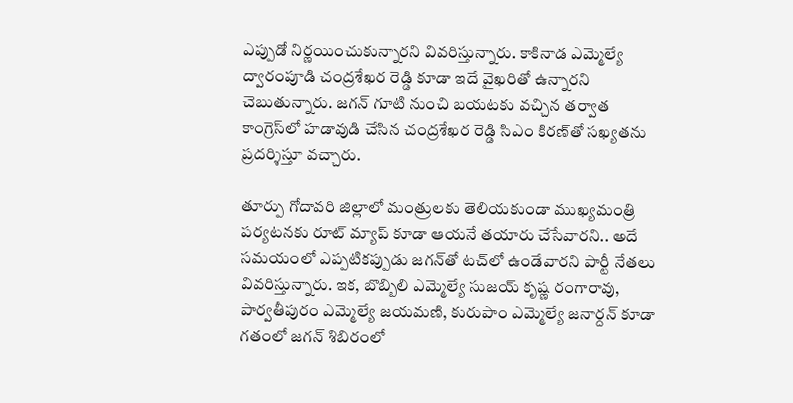ఎప్పుడో నిర్ణయించుకున్నారని వివరిస్తున్నారు. కాకినాడ ఎమ్మెల్యే ద్వారంపూడి చంద్రశేఖర రెడ్డి కూడా ఇదే వైఖరితో ఉన్నారని చెబుతున్నారు. జగన్ గూటి నుంచి బయటకు వచ్చిన తర్వాత కాంగ్రెస్‌లో హడావుడి చేసిన చంద్రశేఖర రెడ్డి సిఎం కిరణ్‌తో సఖ్యతను ప్రదర్శిస్తూ వచ్చారు.

తూర్పు గోదావరి జిల్లాలో మంత్రులకు తెలియకుండా ముఖ్యమంత్రి పర్యటనకు రూట్ మ్యాప్ కూడా ఆయనే తయారు చేసేవారని.. అదే సమయంలో ఎప్పటికప్పుడు జగన్‌తో టచ్‌లో ఉండేవారని పార్టీ నేతలు వివరిస్తున్నారు. ఇక, బొబ్బిలి ఎమ్మెల్యే సుజయ్ కృష్ణ రంగారావు, పార్వతీపురం ఎమ్మెల్యే జయమణి, కురుపాం ఎమ్మెల్యే జనార్దన్ కూడా గతంలో జగన్ శిబిరంలో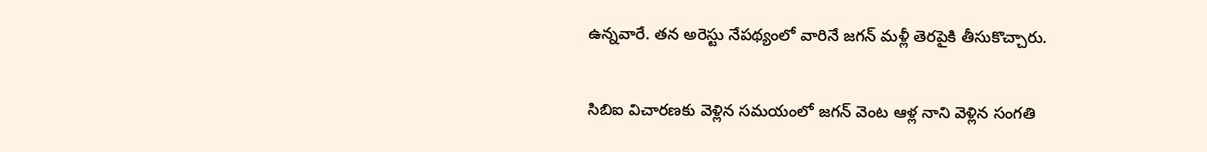ఉన్నవారే. తన అరెస్టు నేపథ్యంలో వారినే జగన్ మళ్లీ తెరపైకి తీసుకొచ్చారు.

సిబిఐ విచారణకు వెళ్లిన సమయంలో జగన్ వెంట ఆళ్ల నాని వెళ్లిన సంగతి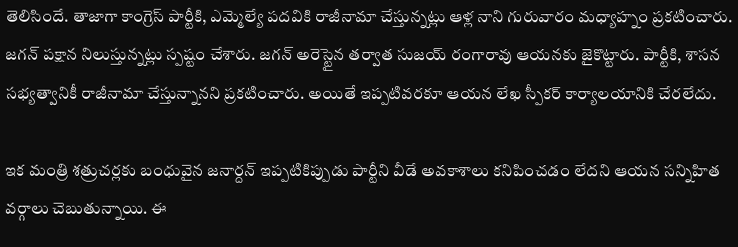తెలిసిందే. తాజాగా కాంగ్రెస్ పార్టీకి, ఎమ్మెల్యే పదవికి రాజీనామా చేస్తున్నట్లు ఆళ్ల నాని గురువారం మధ్యాహ్నం ప్రకటించారు. జగన్ పక్షాన నిలుస్తున్నట్లు స్పష్టం చేశారు. జగన్ అరెస్టైన తర్వాత సుజయ్ రంగారావు ఆయనకు జైకొట్టారు. పార్టీకి, శాసన సభ్యత్వానికీ రాజీనామా చేస్తున్నానని ప్రకటించారు. అయితే ఇప్పటివరకూ ఆయన లేఖ స్పీకర్ కార్యాలయానికి చేరలేదు.

ఇక మంత్రి శత్రుచర్లకు బంధువైన జనార్దన్ ఇప్పటికిప్పుడు పార్టీని వీడే అవకాశాలు కనిపించడం లేదని ఆయన సన్నిహిత వర్గాలు చెబుతున్నాయి. ఈ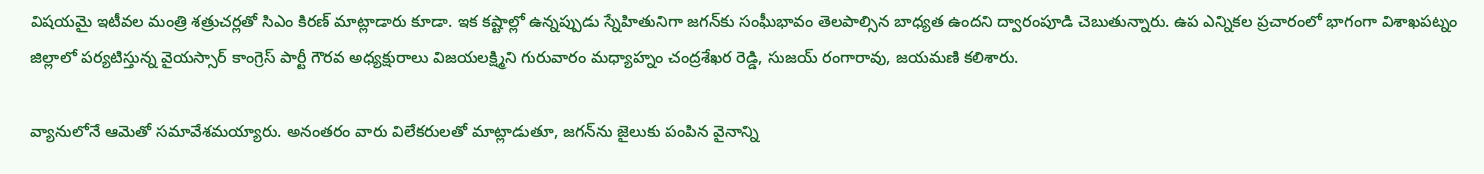విషయమై ఇటీవల మంత్రి శత్రుచర్లతో సిఎం కిరణ్ మాట్లాడారు కూడా. ఇక కష్టాల్లో ఉన్నప్పుడు స్నేహితునిగా జగన్‌కు సంఘీభావం తెలపాల్సిన బాధ్యత ఉందని ద్వారంపూడి చెబుతున్నారు. ఉప ఎన్నికల ప్రచారంలో భాగంగా విశాఖపట్నం జిల్లాలో పర్యటిస్తున్న వైయస్సార్ కాంగ్రెస్ పార్టీ గౌరవ అధ్యక్షురాలు విజయలక్ష్మిని గురువారం మధ్యాహ్నం చంద్రశేఖర రెడ్డి, సుజయ్ రంగారావు, జయమణి కలిశారు.

వ్యానులోనే ఆమెతో సమావేశమయ్యారు. అనంతరం వారు విలేకరులతో మాట్లాడుతూ, జగన్‌ను జైలుకు పంపిన వైనాన్ని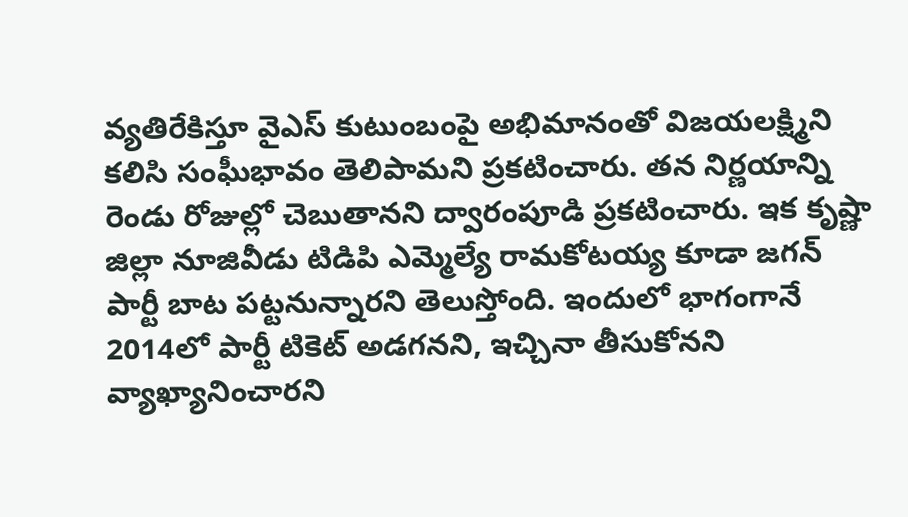వ్యతిరేకిస్తూ వైఎస్ కుటుంబంపై అభిమానంతో విజయలక్ష్మిని కలిసి సంఘీభావం తెలిపామని ప్రకటించారు. తన నిర్ణయాన్ని రెండు రోజుల్లో చెబుతానని ద్వారంపూడి ప్రకటించారు. ఇక కృష్ణా జిల్లా నూజివీడు టిడిపి ఎమ్మెల్యే రామకోటయ్య కూడా జగన్ పార్టీ బాట పట్టనున్నారని తెలుస్తోంది. ఇందులో భాగంగానే 2014లో పార్టీ టికెట్ అడగనని, ఇచ్చినా తీసుకోనని వ్యాఖ్యానించారని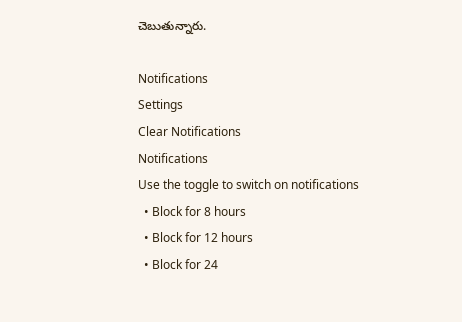చెబుతున్నారు.

Notifications
Settings
Clear Notifications
Notifications
Use the toggle to switch on notifications
  • Block for 8 hours
  • Block for 12 hours
  • Block for 24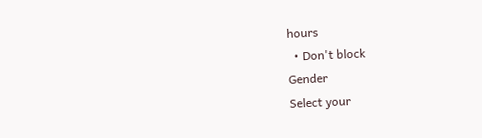hours
  • Don't block
Gender
Select your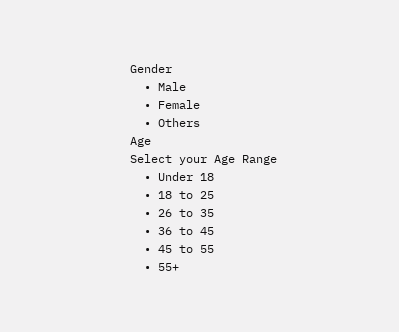Gender
  • Male
  • Female
  • Others
Age
Select your Age Range
  • Under 18
  • 18 to 25
  • 26 to 35
  • 36 to 45
  • 45 to 55
  • 55+